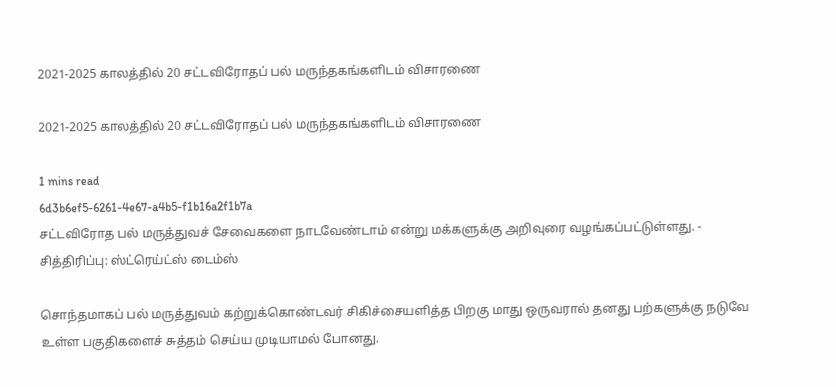2021-2025 காலத்தில் 20 சட்டவிரோதப் பல் மருந்தகங்களிடம் விசாரணை

2021-2025 காலத்தில் 20 சட்டவிரோதப் பல் மருந்தகங்களிடம் விசாரணை

1 mins read
6d3b6ef5-6261-4e67-a4b5-f1b16a2f1b7a
சட்டவிரோத பல் மருத்துவச் சேவைகளை நாடவேண்டாம் என்று மக்களுக்கு அறிவுரை வழங்கப்பட்டுள்ளது. - சித்திரிப்பு: ஸ்ட்ரெய்ட்ஸ் டைம்ஸ்

சொந்தமாகப் பல் மருத்துவம் கற்றுக்கொண்டவர் சிகிச்சையளித்த பிறகு மாது ஒருவரால் தனது பற்களுக்கு நடுவே உள்ள பகுதிகளைச் சுத்தம் செய்ய முடியாமல் போனது.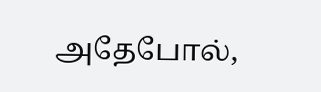அதேபோல்,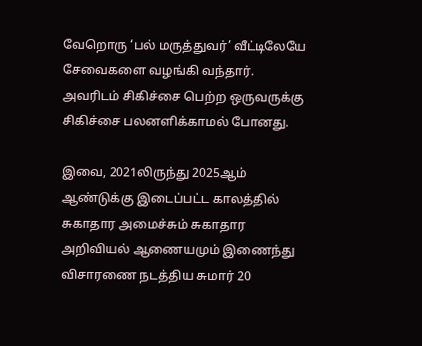வேறொரு ‘பல் மருத்துவர்’ வீட்டிலேயே சேவைகளை வழங்கி வந்தார். அவரிடம் சிகிச்சை பெற்ற ஒருவருக்கு சிகிச்சை பலனளிக்காமல் போனது.

இவை, 2021லிருந்து 2025ஆம் ஆண்டுக்கு இடைப்பட்ட காலத்தில் சுகாதார அமைச்சும் சுகாதார அறிவியல் ஆணையமும் இணைந்து விசாரணை நடத்திய சுமார் 20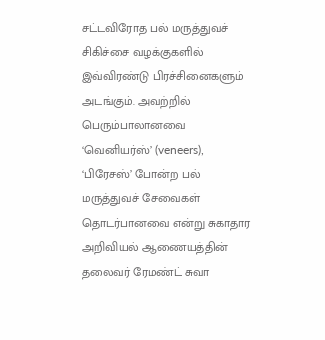சட்டவிரோத பல் மருத்துவச் சிகிச்சை வழக்குகளில் இவ்விரண்டு பிரச்சினைகளும் அடங்கும். அவற்றில் பெரும்பாலானவை ‘வெனியர்ஸ்’ (veneers), ‘பிரேசஸ்’ போன்ற பல் மருத்துவச் சேவைகள் தொடர்பானவை என்று சுகாதார அறிவியல் ஆணையத்தின் தலைவர் ரேமண்ட் சுவா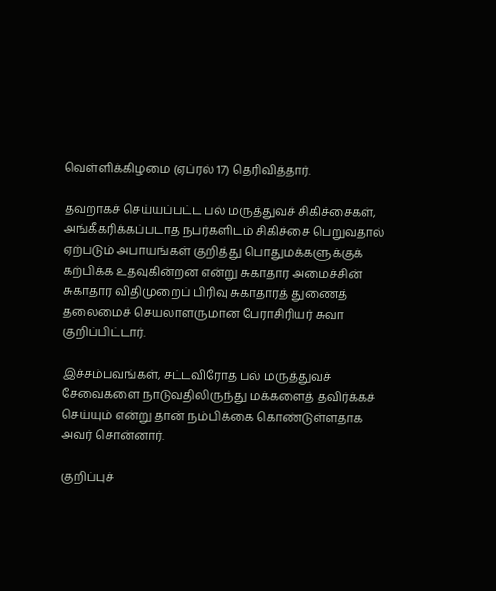வெள்ளிக்கிழமை (ஏப்ரல் 17) தெரிவித்தார்.

தவறாகச் செய்யப்பட்ட பல் மருத்துவச் சிகிச்சைகள், அங்கீகரிக்கப்படாத நபர்களிடம் சிகிச்சை பெறுவதால் ஏற்படும் அபாயங்கள் குறித்து பொதுமக்களுக்குக் கற்பிக்க உதவுகின்றன என்று சுகாதார அமைச்சின் சுகாதார விதிமுறைப் பிரிவு சுகாதாரத் துணைத் தலைமைச் செயலாளருமான பேராசிரியர் சுவா குறிப்பிட்டார்.

இச்சம்பவங்கள், சட்டவிரோத பல் மருத்துவச் சேவைகளை நாடுவதிலிருந்து மக்களைத் தவிர்க்கச் செய்யும் என்று தான் நம்பிக்கை கொண்டுள்ளதாக அவர் சொன்னார்.

குறிப்புச்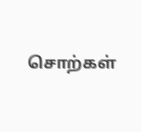சொற்கள்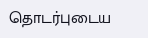தொடர்புடைய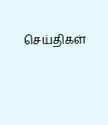செய்திகள்